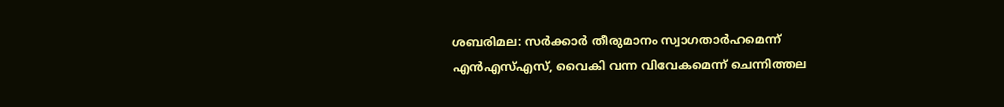ശബരിമല: സർക്കാർ തീരുമാനം സ്വാഗതാർഹമെന്ന് എൻഎസ്എസ്, വൈകി വന്ന വിവേകമെന്ന് ചെന്നിത്തല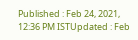Published : Feb 24, 2021, 12:36 PM ISTUpdated : Feb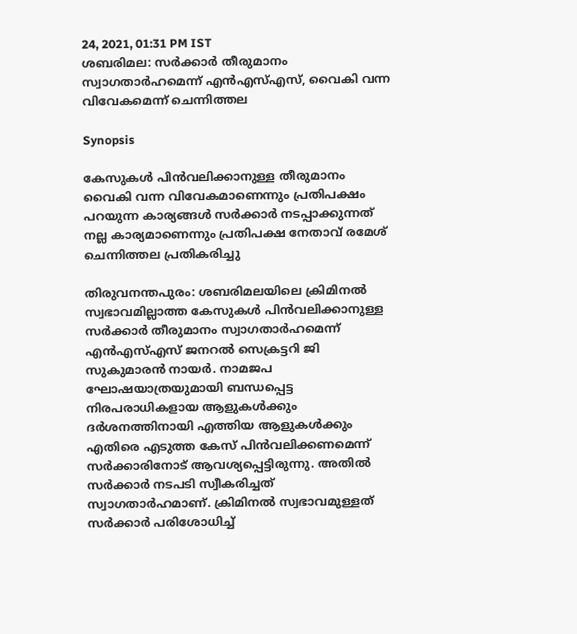24, 2021, 01:31 PM IST
ശബരിമല: സർക്കാർ തീരുമാനം സ്വാഗതാർഹമെന്ന് എൻഎസ്എസ്, വൈകി വന്ന വിവേകമെന്ന് ചെന്നിത്തല

Synopsis

കേസുകൾ പിൻവലിക്കാനുള്ള തീരുമാനം വൈകി വന്ന വിവേകമാണെന്നും പ്രതിപക്ഷം പറയുന്ന കാര്യങ്ങൾ സർക്കാർ നടപ്പാക്കുന്നത് നല്ല കാര്യമാണെന്നും പ്രതിപക്ഷ നേതാവ് രമേശ് ചെന്നിത്തല പ്രതികരിച്ചു

തിരുവനന്തപുരം: ശബരിമലയിലെ ക്രിമിനൽ സ്വഭാവമില്ലാത്ത കേസുകൾ പിൻവലിക്കാനുള്ള സർക്കാർ തീരുമാനം സ്വാഗതാർഹമെന്ന് എൻഎസ്എസ് ജനറൽ സെക്രട്ടറി ജി സുകുമാരൻ നായർ. നാമജപ ഘോഷയാത്രയുമായി ബന്ധപ്പെട്ട നിരപരാധികളായ ആളുകൾക്കും ദർശനത്തിനായി എത്തിയ ആളുകൾക്കും എതിരെ എടുത്ത കേസ് പിൻവലിക്കണമെന്ന് സർക്കാരിനോട് ആവശ്യപ്പെട്ടിരുന്നു. അതിൽ സർക്കാർ നടപടി സ്വീകരിച്ചത് സ്വാഗതാർഹമാണ്. ക്രിമിനൽ സ്വഭാവമുള്ളത്  സർക്കാർ പരിശോധിച്ച്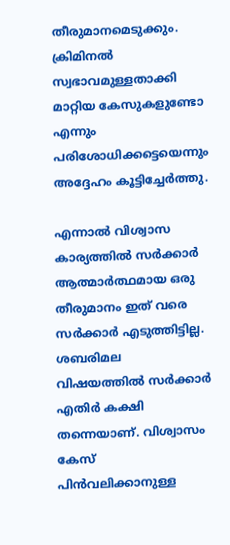തീരുമാനമെടുക്കും. ക്രിമിനൽ സ്വഭാവമുള്ളതാക്കി മാറ്റിയ കേസുകളുണ്ടോ എന്നും പരിശോധിക്കട്ടെയെന്നും അദ്ദേഹം കൂട്ടിച്ചേർത്തു.

എന്നാൽ വിശ്വാസ കാര്യത്തിൽ സർക്കാർ ആത്മാർത്ഥമായ ഒരു തീരുമാനം ഇത് വരെ സർക്കാർ എടുത്തിട്ടില്ല. ശബരിമല വിഷയത്തിൽ സർക്കാർ എതിർ കക്ഷി തന്നെയാണ്. വിശ്വാസം കേസ് പിൻവലിക്കാനുള്ള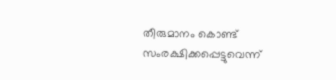തീരുമാനം കൊണ്ട് സംരക്ഷിക്കപ്പെട്ടുവെന്ന്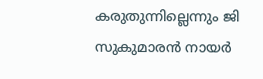കരുതുന്നില്ലെന്നും ജി സുകുമാരൻ നായർ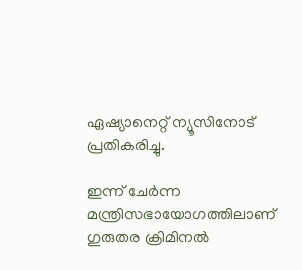ഏഷ്യാനെറ്റ് ന്യൂസിനോട് പ്രതികരിച്ചു.

ഇന്ന് ചേർന്ന മന്ത്രിസഭായോഗത്തിലാണ് ഗുരുതര ക്രിമിനൽ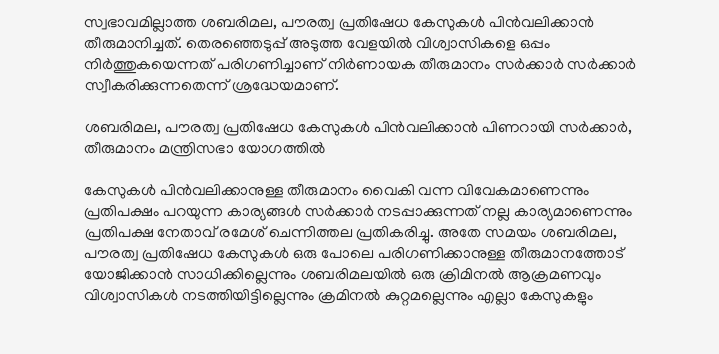സ്വഭാവമില്ലാത്ത ശബരിമല, പൗരത്വ പ്രതിഷേധ കേസുകൾ പിൻവലിക്കാൻ തീരുമാനിച്ചത്. തെരഞ്ഞെടുപ്പ് അടുത്ത വേളയിൽ വിശ്വാസികളെ ഒപ്പം നിർത്തുകയെന്നത് പരിഗണിച്ചാണ് നിർണായക തീരുമാനം സർക്കാർ സർക്കാർ സ്വീകരിക്കുന്നതെന്ന് ശ്രദ്ധേയമാണ്.

ശബരിമല, പൗരത്വ പ്രതിഷേധ കേസുകൾ പിൻവലിക്കാൻ പിണറായി സർക്കാർ, തീരുമാനം മന്ത്രിസഭാ യോഗത്തിൽ

കേസുകൾ പിൻവലിക്കാനുള്ള തീരുമാനം വൈകി വന്ന വിവേകമാണെന്നും പ്രതിപക്ഷം പറയുന്ന കാര്യങ്ങൾ സർക്കാർ നടപ്പാക്കുന്നത് നല്ല കാര്യമാണെന്നും പ്രതിപക്ഷ നേതാവ് രമേശ് ചെന്നിത്തല പ്രതികരിച്ചു. അതേ സമയം ശബരിമല, പൗരത്വ പ്രതിഷേധ കേസുകൾ ഒരു പോലെ പരിഗണിക്കാനുള്ള തീരുമാനത്തോട് യോജിക്കാൻ സാധിക്കില്ലെന്നും ശബരിമലയിൽ ഒരു ക്രിമിനൽ ആക്രമണവും വിശ്വാസികൾ നടത്തിയിട്ടില്ലെന്നും ക്രമിനൽ കുറ്റമല്ലെന്നും എല്ലാ കേസുകളും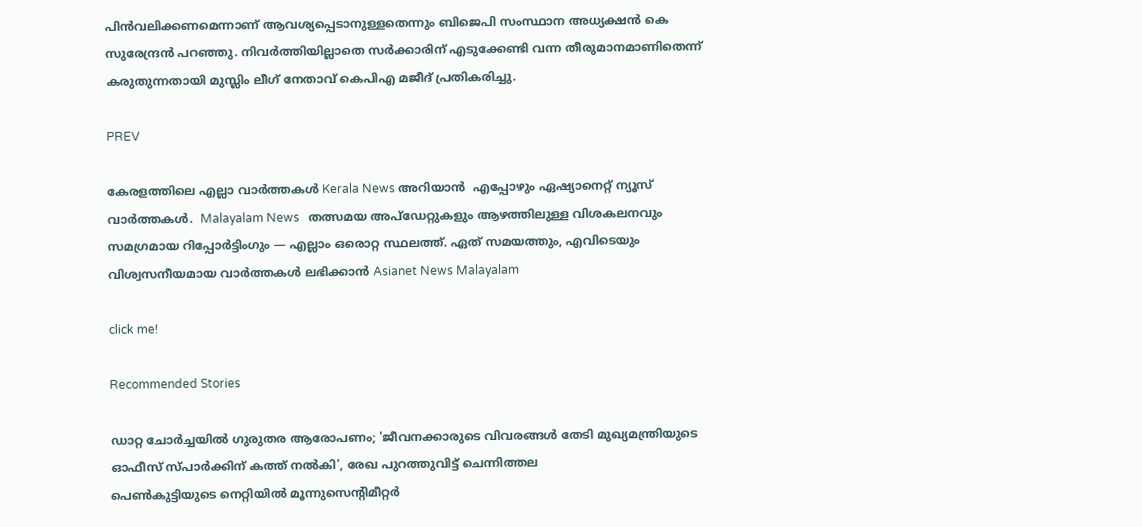പിൻവലിക്കണമെന്നാണ് ആവശ്യപ്പെടാനുള്ളതെന്നും ബിജെപി സംസ്ഥാന അധ്യക്ഷൻ കെ സുരേന്ദ്രൻ പറഞ്ഞു. നിവർത്തിയില്ലാതെ സർക്കാരിന് എടുക്കേണ്ടി വന്ന തീരുമാനമാണിതെന്ന് കരുതുന്നതായി മുസ്ലിം ലീഗ് നേതാവ് കെപിഎ മജീദ് പ്രതികരിച്ചു.

PREV

കേരളത്തിലെ എല്ലാ വാർത്തകൾ Kerala News അറിയാൻ  എപ്പോഴും ഏഷ്യാനെറ്റ് ന്യൂസ് വാർത്തകൾ.  Malayalam News   തത്സമയ അപ്‌ഡേറ്റുകളും ആഴത്തിലുള്ള വിശകലനവും സമഗ്രമായ റിപ്പോർട്ടിംഗും — എല്ലാം ഒരൊറ്റ സ്ഥലത്ത്. ഏത് സമയത്തും, എവിടെയും വിശ്വസനീയമായ വാർത്തകൾ ലഭിക്കാൻ Asianet News Malayalam

click me!

Recommended Stories

ഡാറ്റ ചോര്‍ച്ചയിൽ ഗുരുതര ആരോപണം; 'ജീവനക്കാരുടെ വിവരങ്ങള്‍ തേടി മുഖ്യമന്ത്രിയുടെ ഓഫീസ് സ്പാര്‍ക്കിന് കത്ത് നൽകി', രേഖ പുറത്തുവിട്ട് ചെന്നിത്തല
പെൺകുട്ടിയുടെ നെറ്റിയിൽ മൂന്നുസെന്റിമീറ്റർ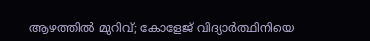ആഴത്തിൽ മുറിവ്; കോളേജ് വിദ്യാർത്ഥിനിയെ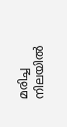മരിച്ച നിലയിൽ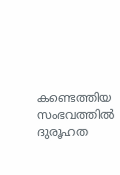കണ്ടെത്തിയ സംഭവത്തിൽ ദുരൂഹത